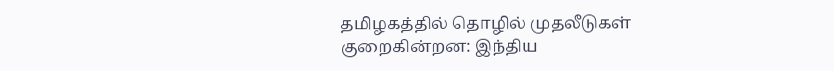தமிழகத்தில் தொழில் முதலீடுகள் குறைகின்றன: இந்திய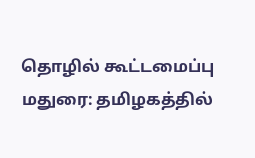தொழில் கூட்டமைப்பு
மதுரை: தமிழகத்தில்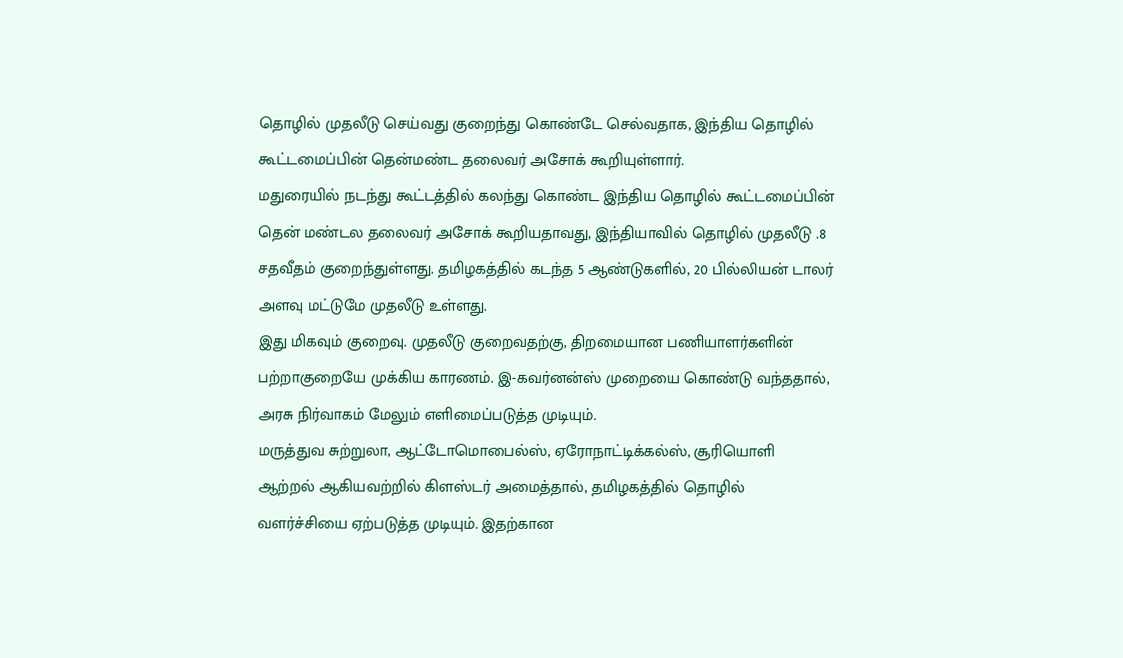தொழில் முதலீடு செய்வது குறைந்து கொண்டே செல்வதாக, இந்திய தொழில் கூட்டமைப்பின் தென்மண்ட தலைவர் அசோக் கூறியுள்ளார்.
மதுரையில் நடந்து கூட்டத்தில் கலந்து கொண்ட இந்திய தொழில் கூட்டமைப்பின் தென் மண்டல தலைவர் அசோக் கூறியதாவது, இந்தியாவில் தொழில் முதலீடு .8 சதவீதம் குறைந்துள்ளது. தமிழகத்தில் கடந்த 5 ஆண்டுகளில், 20 பில்லியன் டாலர் அளவு மட்டுமே முதலீடு உள்ளது.
இது மிகவும் குறைவு. முதலீடு குறைவதற்கு, திறமையான பணியாளர்களின் பற்றாகுறையே முக்கிய காரணம். இ-கவர்னன்ஸ் முறையை கொண்டு வந்ததால், அரசு நிர்வாகம் மேலும் எளிமைப்படுத்த முடியும்.
மருத்துவ சுற்றுலா, ஆட்டோமொபைல்ஸ், ஏரோநாட்டிக்கல்ஸ், சூரியொளி ஆற்றல் ஆகியவற்றில் கிளஸ்டர் அமைத்தால், தமிழகத்தில் தொழில் வளர்ச்சியை ஏற்படுத்த முடியும். இதற்கான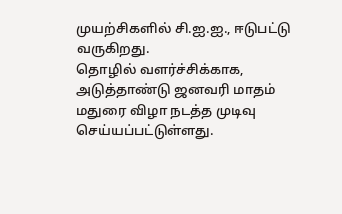முயற்சிகளில் சி.ஐ.ஐ., ஈடுபட்டு வருகிறது.
தொழில் வளர்ச்சிக்காக, அடுத்தாண்டு ஜனவரி மாதம் மதுரை விழா நடத்த முடிவு செய்யப்பட்டுள்ளது.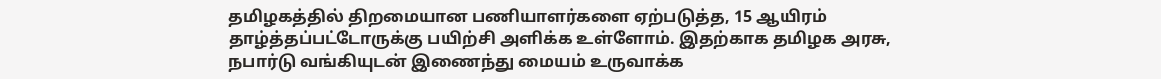தமிழகத்தில் திறமையான பணியாளர்களை ஏற்படுத்த, 15 ஆயிரம் தாழ்த்தப்பட்டோருக்கு பயிற்சி அளிக்க உள்ளோம். இதற்காக தமிழக அரசு, நபார்டு வங்கியுடன் இணைந்து மையம் உருவாக்க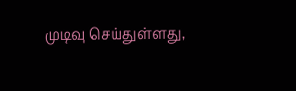முடிவு செய்துள்ளது,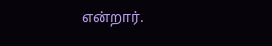என்றார்.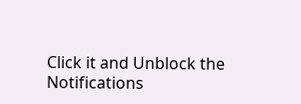Click it and Unblock the Notifications